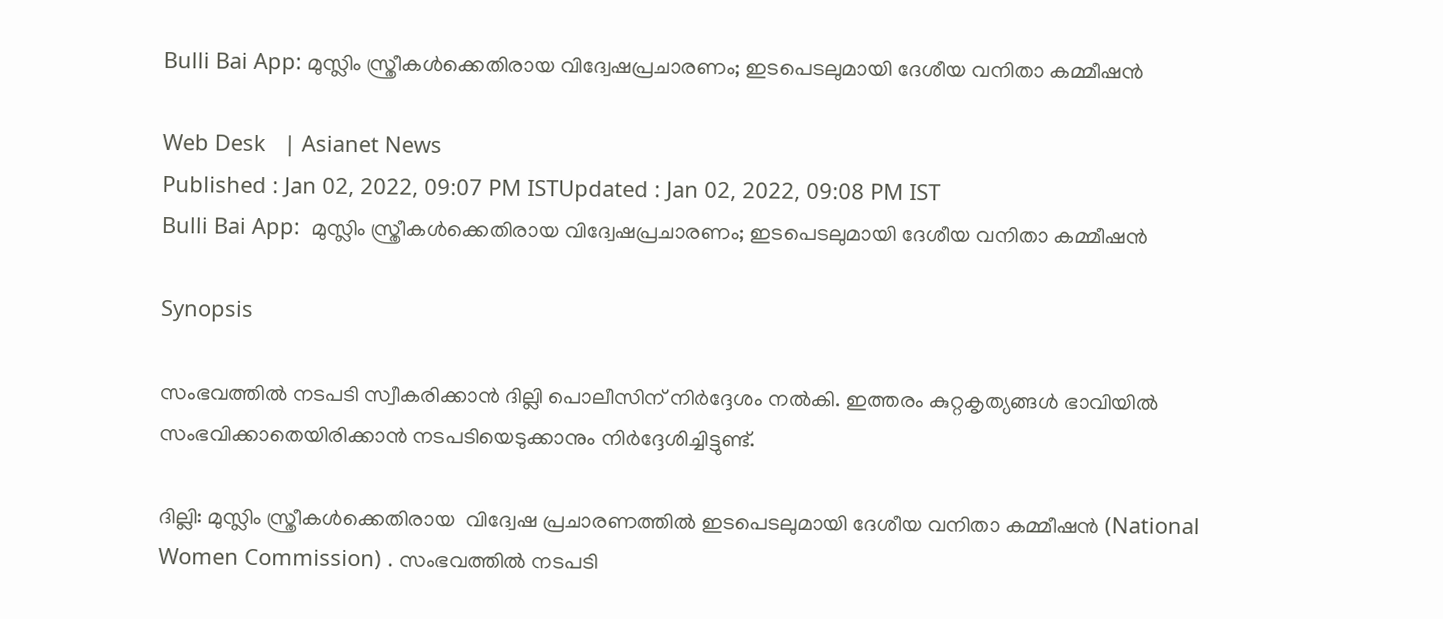Bulli Bai App: മുസ്ലിം സ്ത്രീകൾക്കെതിരായ വിദ്വേഷപ്രചാരണം; ഇടപെടലുമായി ദേശീയ വനിതാ കമ്മീഷൻ

Web Desk   | Asianet News
Published : Jan 02, 2022, 09:07 PM ISTUpdated : Jan 02, 2022, 09:08 PM IST
Bulli Bai App:  മുസ്ലിം സ്ത്രീകൾക്കെതിരായ വിദ്വേഷപ്രചാരണം; ഇടപെടലുമായി ദേശീയ വനിതാ കമ്മീഷൻ

Synopsis

സംഭവത്തിൽ നടപടി സ്വീകരിക്കാൻ ദില്ലി പൊലീസിന് നിർദ്ദേശം നൽകി. ഇത്തരം കുറ്റകൃത്യങ്ങൾ ഭാവിയിൽ  സംഭവിക്കാതെയിരിക്കാൻ നടപടിയെടുക്കാനും നിർദ്ദേശിച്ചിട്ടുണ്ട്.

ദില്ലി: മുസ്ലിം സ്ത്രീകൾക്കെതിരായ  വിദ്വേഷ പ്രചാരണത്തിൽ ഇടപെടലുമായി ദേശീയ വനിതാ കമ്മീഷൻ (National Women Commission) . സംഭവത്തിൽ നടപടി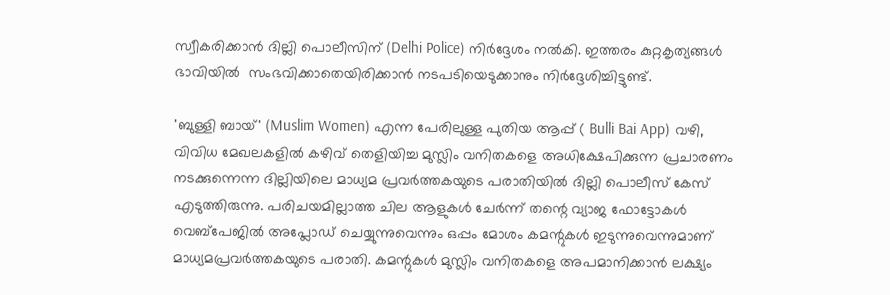സ്വീകരിക്കാൻ ദില്ലി പൊലീസിന് (Delhi Police) നിർദ്ദേശം നൽകി. ഇത്തരം കുറ്റകൃത്യങ്ങൾ ഭാവിയിൽ  സംഭവിക്കാതെയിരിക്കാൻ നടപടിയെടുക്കാനും നിർദ്ദേശിച്ചിട്ടുണ്ട്.

'ബുള്ളി ബായ്' (Muslim Women) എന്ന പേരിലുള്ള പുതിയ ആപ്പ് ( Bulli Bai App) വഴി, വിവിധ മേഖലകളിൽ കഴിവ് തെളിയിച്ച മുസ്ലിം വനിതകളെ അധിക്ഷേപിക്കുന്ന പ്രചാരണം നടക്കുന്നെന്ന ദില്ലിയിലെ മാധ്യമ പ്രവർത്തകയുടെ പരാതിയിൽ ദില്ലി പൊലീസ് കേസ് എടുത്തിരുന്നു. പരിചയമില്ലാത്ത ചില ആളുകള്‍ ചേര്‍ന്ന് തന്റെ വ്യാജ ഫോട്ടോകള്‍ വെബ്പേജില്‍ അപ്ലോഡ് ചെയ്യുന്നുവെന്നും ഒപ്പം മോശം കമന്റുകള്‍ ഇടുന്നുവെന്നുമാണ് മാധ്യമപ്രവർത്തകയുടെ പരാതി. കമന്റുകള്‍ മുസ്ലിം വനിതകളെ അപമാനിക്കാന്‍ ലക്ഷ്യം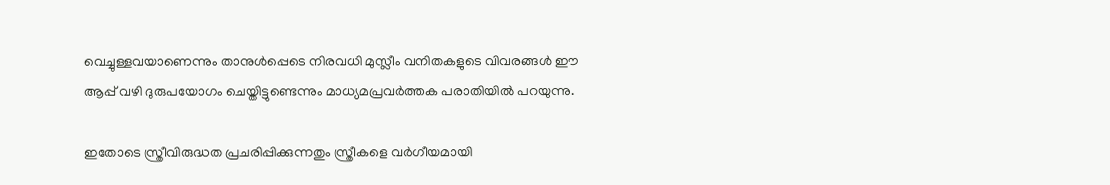വെച്ചുള്ളവയാണെന്നും താനുൾപ്പെടെ നിരവധി മുസ്ലീം വനിതകളുടെ വിവരങ്ങൾ ഈ ആപ്പ് വഴി ദുരുപയോഗം ചെയ്തിട്ടുണ്ടെന്നും മാധ്യമപ്രവര്‍ത്തക പരാതിയിൽ പറയുന്നു.

ഇതോടെ സ്ത്രീവിരുദ്ധത പ്രചരിപ്പിക്കുന്നതും സ്ത്രീകളെ വർഗീയമായി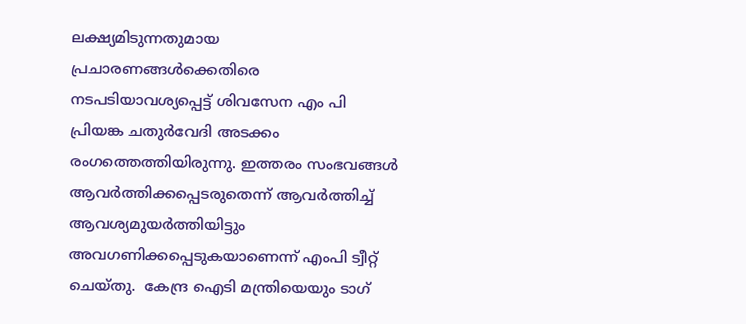ലക്ഷ്യമിടുന്നതുമായ പ്രചാരണങ്ങൾക്കെതിരെ നടപടിയാവശ്യപ്പെട്ട് ശിവസേന എം പി പ്രിയങ്ക ചതുർവേദി അടക്കം രംഗത്തെത്തിയിരുന്നു. ഇത്തരം സംഭവങ്ങൾ ആവർത്തിക്കപ്പെടരുതെന്ന് ആവർത്തിച്ച് ആവശ്യമുയർത്തിയിട്ടും അവഗണിക്കപ്പെടുകയാണെന്ന് എംപി ട്വീറ്റ് ചെയ്തു.  കേന്ദ്ര ഐടി മന്ത്രിയെയും ടാഗ്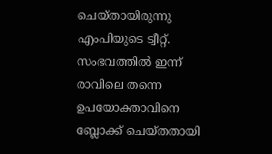ചെയ്തായിരുന്നു എംപിയുടെ ട്വീറ്റ്. സംഭവത്തിൽ ഇന്ന് രാവിലെ തന്നെ ഉപയോക്താവിനെ ബ്ലോക്ക് ചെയ്തതായി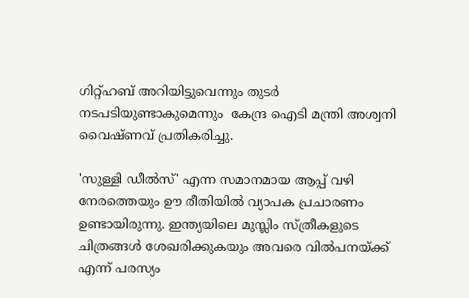ഗിറ്റ്ഹബ് അറിയിട്ടുവെന്നും തുടർ നടപടിയുണ്ടാകുമെന്നും  കേന്ദ്ര ഐടി മന്ത്രി അശ്വനി  വൈഷ്ണവ് പ്രതികരിച്ചു.

'സുള്ളി ഡീല്‍സ്' എന്ന സമാനമായ ആപ്പ് വഴി നേരത്തെയും ഊ രീതിയിൽ വ്യാപക പ്രചാരണം ഉണ്ടായിരുന്നു. ഇന്ത്യയിലെ മുസ്ലിം സ്ത്രീകളുടെ ചിത്രങ്ങൾ ശേഖരിക്കുകയും അവരെ വിൽപനയ്ക്ക് എന്ന് പരസ്യം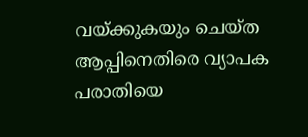വയ്ക്കുകയും ചെയ്ത ആപ്പിനെതിരെ വ്യാപക പരാതിയെ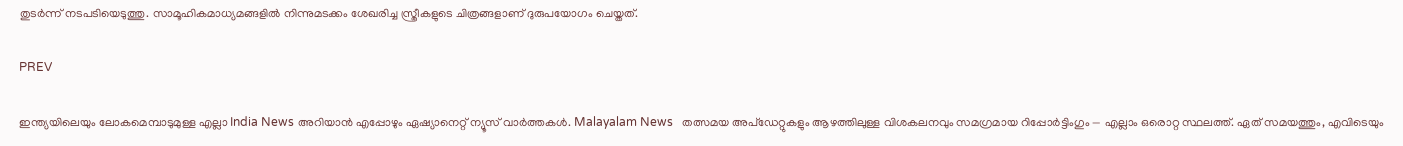തുടര്‍ന്ന് നടപടിയെടുത്തു. സാമൂഹികമാധ്യമങ്ങളില്‍ നിന്നുമടക്കം ശേഖരിച്ച സ്ത്രീകളുടെ ചിത്രങ്ങളാണ് ദുരുപയോഗം ചെയ്തത്.

PREV

ഇന്ത്യയിലെയും ലോകമെമ്പാടുമുള്ള എല്ലാ India News അറിയാൻ എപ്പോഴും ഏഷ്യാനെറ്റ് ന്യൂസ് വാർത്തകൾ. Malayalam News   തത്സമയ അപ്‌ഡേറ്റുകളും ആഴത്തിലുള്ള വിശകലനവും സമഗ്രമായ റിപ്പോർട്ടിംഗും — എല്ലാം ഒരൊറ്റ സ്ഥലത്ത്. ഏത് സമയത്തും, എവിടെയും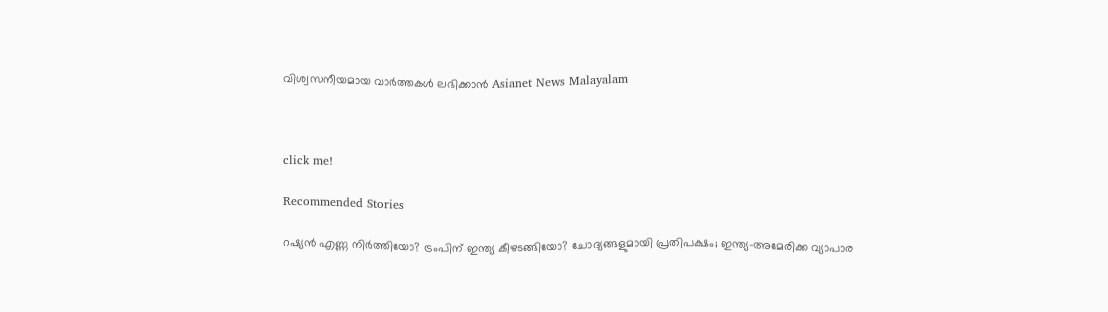വിശ്വസനീയമായ വാർത്തകൾ ലഭിക്കാൻ Asianet News Malayalam



click me!

Recommended Stories

റഷ്യൻ എണ്ണ നിർത്തിയോ? ട്രംപിന് ഇന്ത്യ കീഴടങ്ങിയോ? ചോദ്യങ്ങളുമായി പ്രതിപക്ഷം; ഇന്ത്യ-അമേരിക്ക വ്യാപാര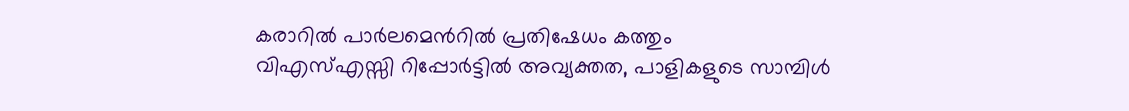കരാറിൽ പാർലമെന്‍റിൽ പ്രതിഷേധം കത്തും
വിഎസ്എസ്സി റിപ്പോർട്ടിൽ അവ്യക്തത, പാളികളുടെ സാമ്പിൾ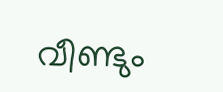വീണ്ടും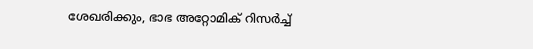ശേഖരിക്കും, ഭാഭ അറ്റോമിക് റിസർച്ച്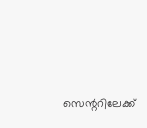സെന്ററിലേക്ക്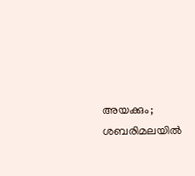അയക്കും; ശബരിമലയിൽ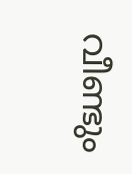വീണ്ടും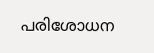പരിശോധന